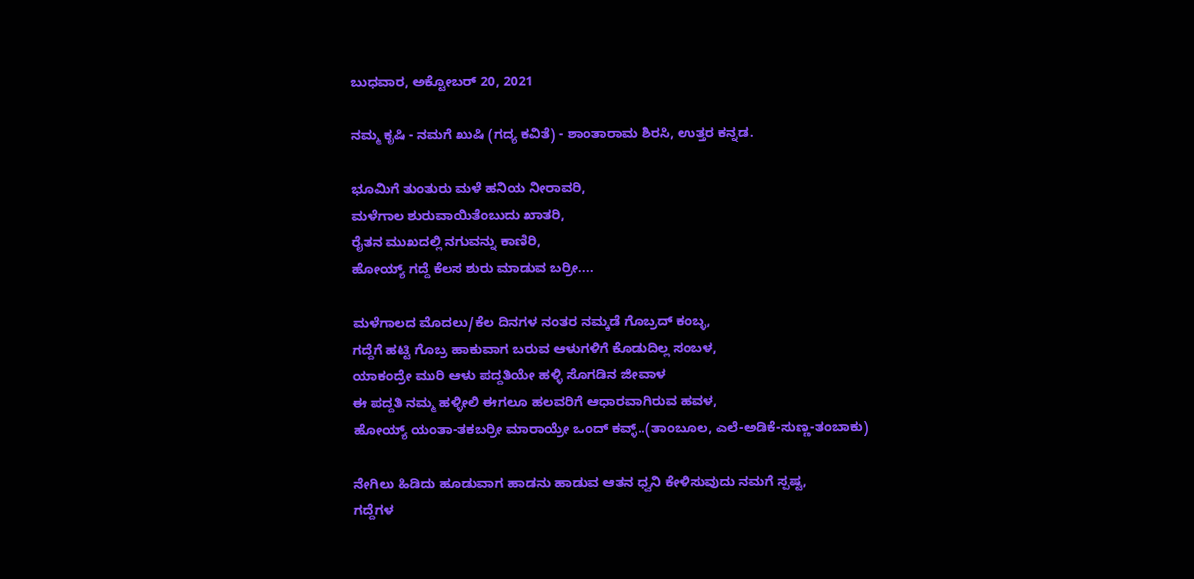ಬುಧವಾರ, ಅಕ್ಟೋಬರ್ 20, 2021

ನಮ್ಮ ಕೃಷಿ - ನಮಗೆ ಖುಷಿ (ಗದ್ಯ ಕವಿತೆ) - ಶಾಂತಾರಾಮ ಶಿರಸಿ, ಉತ್ತರ ಕನ್ನಡ.

ಭೂಮಿಗೆ ತುಂತುರು ಮಳೆ ಹನಿಯ ನೀರಾವರಿ,
ಮಳೆಗಾಲ ಶುರುವಾಯಿತೆಂಬುದು ಖಾತರಿ,
ರೈತನ ಮುಖದಲ್ಲಿ ನಗುವನ್ನು ಕಾಣಿರಿ,
ಹೋಯ್ಯ್ ಗದ್ದೆ ಕೆಲಸ ಶುರು ಮಾಡುವ ಬರ್ರೀ....

ಮಳೆಗಾಲದ ಮೊದಲು/ಕೆಲ ದಿನಗಳ ನಂತರ ನಮ್ಕಡೆ ಗೊಬ್ರದ್ ಕಂಬ್ಳ,
ಗದ್ದೆಗೆ ಹಟ್ಟಿ ಗೊಬ್ರ ಹಾಕುವಾಗ ಬರುವ ಆಳುಗಳಿಗೆ ಕೊಡುದಿಲ್ಲ ಸಂಬಳ,
ಯಾಕಂದ್ರೇ ಮುರಿ ಆಳು ಪದ್ದತಿಯೇ ಹಳ್ಳಿ ಸೊಗಡಿನ ಜೀವಾಳ
ಈ ಪದ್ದತಿ ನಮ್ಮ ಹಳ್ಳೀಲಿ ಈಗಲೂ ಹಲವರಿಗೆ ಆಧಾರವಾಗಿರುವ ಹವಳ,
ಹೋಯ್ಯ್ ಯಂತಾ-ತಕಬರ್ರೀ ಮಾರಾಯ್ರೇ ಒಂದ್ ಕವ್ಳ್..(ತಾಂಬೂಲ, ಎಲೆ-ಅಡಿಕೆ-ಸುಣ್ಣ-ತಂಬಾಕು)

ನೇಗಿಲು ಹಿಡಿದು ಹೂಡುವಾಗ ಹಾಡನು ಹಾಡುವ ಆತನ ಧ್ವನಿ ಕೇಳಿಸುವುದು ನಮಗೆ ಸ್ಪಷ್ಟ,
ಗದ್ದೆಗಳ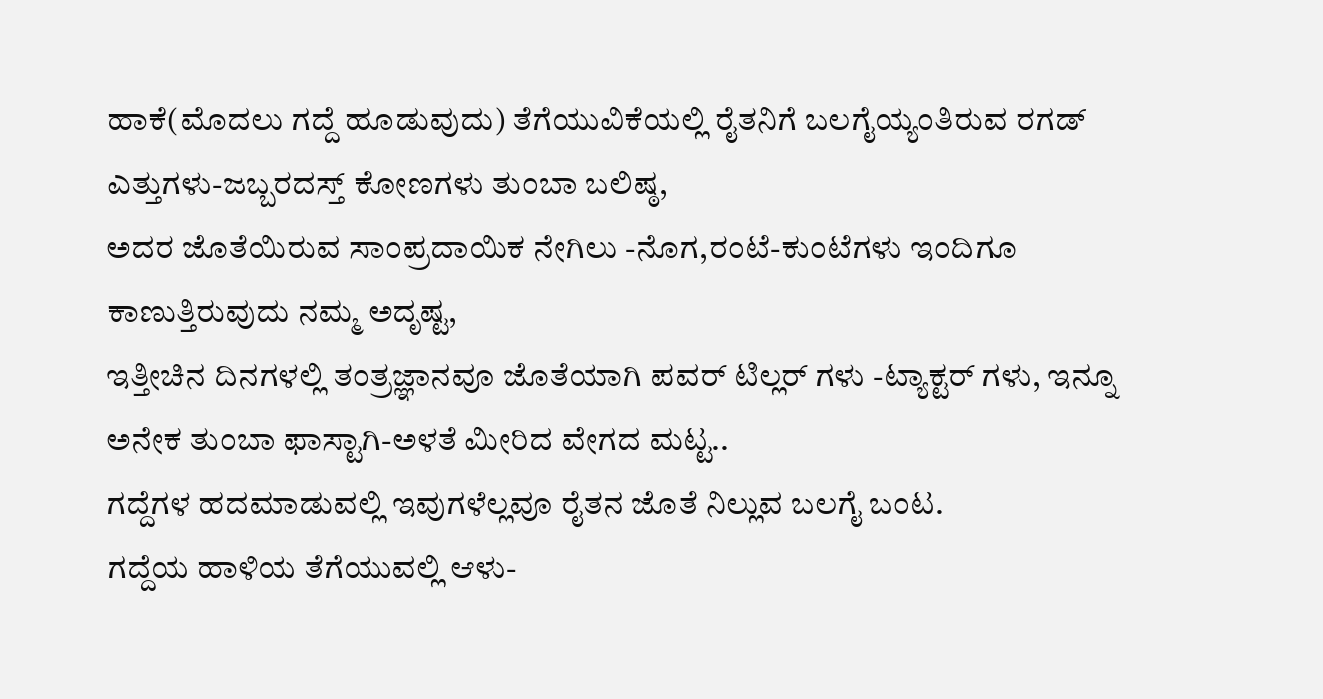ಹಾಕೆ(ಮೊದಲು ಗದ್ದೆ ಹೂಡುವುದು) ತೆಗೆಯುವಿಕೆಯಲ್ಲಿ ರೈತನಿಗೆ ಬಲಗೈಯ್ಯಂತಿರುವ ರಗಡ್ ಎತ್ತುಗಳು-ಜಬ್ಬರದಸ್ತ್ ಕೋಣಗಳು ತುಂಬಾ ಬಲಿಷ್ಠ,
ಅದರ ಜೊತೆಯಿರುವ ಸಾಂಪ್ರದಾಯಿಕ ನೇಗಿಲು -ನೊಗ,ರಂಟೆ-ಕುಂಟೆಗಳು ಇಂದಿಗೂ ಕಾಣುತ್ತಿರುವುದು ನಮ್ಮ ಅದೃಷ್ಟ,
ಇತ್ತೀಚಿನ ದಿನಗಳಲ್ಲಿ ತಂತ್ರಜ್ಞಾನವೂ ಜೊತೆಯಾಗಿ ಪವರ್ ಟಿಲ್ಲರ್ ಗಳು -ಟ್ಯಾಕ್ಟರ್ ಗಳು, ಇನ್ನೂ ಅನೇಕ ತುಂಬಾ ಫಾಸ್ಟಾಗಿ-ಅಳತೆ ಮೀರಿದ ವೇಗದ ಮಟ್ಟ..
ಗದ್ದೆಗಳ ಹದಮಾಡುವಲ್ಲಿ ಇವುಗಳೆಲ್ಲವೂ ರೈತನ ಜೊತೆ ನಿಲ್ಲುವ ಬಲಗೈ ಬಂಟ.
ಗದ್ದೆಯ ಹಾಳಿಯ ತೆಗೆಯುವಲ್ಲಿ ಆಳು-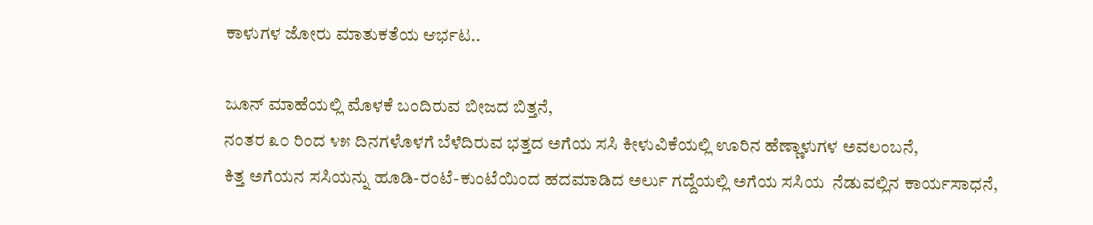ಕಾಳುಗಳ ಜೋರು ಮಾತುಕತೆಯ ಆರ್ಭಟ..

ಜೂನ್ ಮಾಹೆಯಲ್ಲಿ ಮೊಳಕೆ ಬಂದಿರುವ ಬೀಜದ ಬಿತ್ತನೆ,
ನಂತರ ೩೦ ರಿಂದ ೪೫ ದಿನಗಳೊಳಗೆ ಬೆಳೆದಿರುವ ಭತ್ತದ ಅಗೆಯ ಸಸಿ ಕೀಳುವಿಕೆಯಲ್ಲಿ ಊರಿನ ಹೆಣ್ಣಾಳುಗಳ ಅವಲಂಬನೆ,
ಕಿತ್ತ ಅಗೆಯನ ಸಸಿಯನ್ನು ಹೂಡಿ-ರಂಟೆ-ಕುಂಟೆಯಿಂದ ಹದಮಾಡಿದ ಅರ್ಲು ಗದ್ದೆಯಲ್ಲಿ ಅಗೆಯ ಸಸಿಯ  ನೆಡುವಲ್ಲಿನ ಕಾರ್ಯಸಾಧನೆ,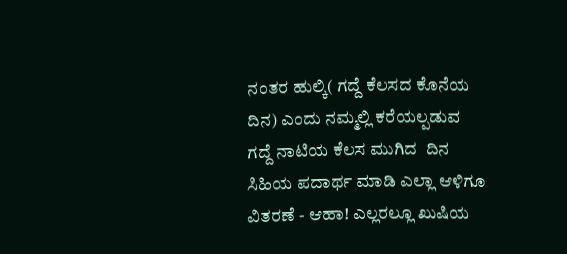ನಂತರ ಹುಲ್ಕಿ( ಗದ್ದೆ ಕೆಲಸದ ಕೊನೆಯ ದಿನ) ಎಂದು ನಮ್ಮಲ್ಲಿ ಕರೆಯಲ್ಪಡುವ ಗದ್ದೆ ನಾಟಿಯ ಕೆಲಸ ಮುಗಿದ  ದಿನ ಸಿಹಿಯ ಪದಾರ್ಥ ಮಾಡಿ ಎಲ್ಲಾ ಆಳಿಗೂ ವಿತರಣೆ - ಆಹಾ! ಎಲ್ಲರಲ್ಲೂ ಖುಷಿಯ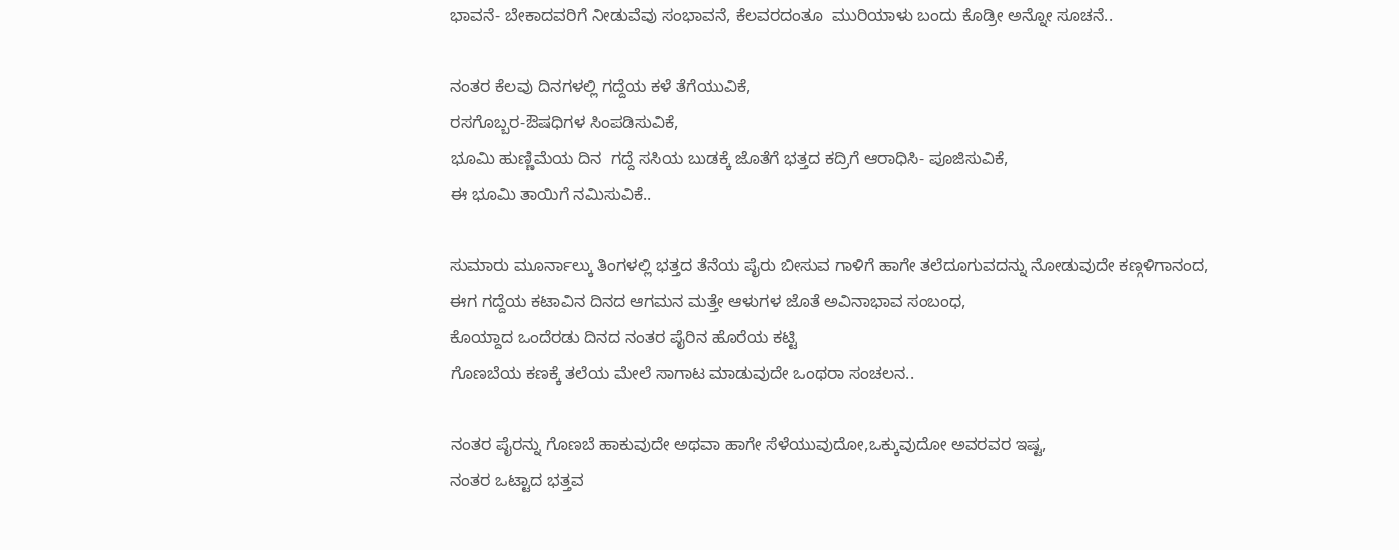ಭಾವನೆ- ಬೇಕಾದವರಿಗೆ ನೀಡುವೆವು ಸಂಭಾವನೆ, ಕೆಲವರದಂತೂ  ಮುರಿಯಾಳು ಬಂದು ಕೊಡ್ರೀ ಅನ್ನೋ ಸೂಚನೆ..

ನಂತರ ಕೆಲವು ದಿನಗಳಲ್ಲಿ ಗದ್ದೆಯ ಕಳೆ ತೆಗೆಯುವಿಕೆ,
ರಸಗೊಬ್ಬರ-ಔಷಧಿಗಳ ಸಿಂಪಡಿಸುವಿಕೆ,
ಭೂಮಿ ಹುಣ್ಣಿಮೆಯ ದಿನ  ಗದ್ದೆ ಸಸಿಯ ಬುಡಕ್ಕೆ ಜೊತೆಗೆ ಭತ್ತದ ಕದ್ರಿಗೆ ಆರಾಧಿಸಿ- ಪೂಜಿಸುವಿಕೆ,
ಈ ಭೂಮಿ ತಾಯಿಗೆ ನಮಿಸುವಿಕೆ..

ಸುಮಾರು ಮೂರ್ನಾಲ್ಕು ತಿಂಗಳಲ್ಲಿ ಭತ್ತದ ತೆನೆಯ ಪೈರು ಬೀಸುವ ಗಾಳಿಗೆ ಹಾಗೇ ತಲೆದೂಗುವದನ್ನು ನೋಡುವುದೇ ಕಣ್ಗಳಿಗಾನಂದ,
ಈಗ ಗದ್ದೆಯ ಕಟಾವಿನ ದಿನದ ಆಗಮನ ಮತ್ತೇ ಆಳುಗಳ ಜೊತೆ ಅವಿನಾಭಾವ ಸಂಬಂಧ,
ಕೊಯ್ದಾದ ಒಂದೆರಡು ದಿನದ ನಂತರ ಪೈರಿನ ಹೊರೆಯ ಕಟ್ಟಿ
ಗೊಣಬೆಯ ಕಣಕ್ಕೆ ತಲೆಯ ಮೇಲೆ ಸಾಗಾಟ ಮಾಡುವುದೇ ಒಂಥರಾ ಸಂಚಲನ..

ನಂತರ ಪೈರನ್ನು ಗೊಣಬೆ ಹಾಕುವುದೇ ಅಥವಾ ಹಾಗೇ ಸೆಳೆಯುವುದೋ,ಒಕ್ಕುವುದೋ ಅವರವರ ಇಷ್ಟ,
ನಂತರ ಒಟ್ಟಾದ ಭತ್ತವ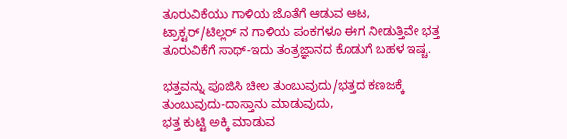ತೂರುವಿಕೆಯು ಗಾಳಿಯ ಜೊತೆಗೆ ಆಡುವ ಆಟ,
ಟ್ರಾಕ್ಟರ್/ಟಿಲ್ಲರ್ ನ ಗಾಳಿಯ ಪಂಕಗಳೂ ಈಗ ನೀಡುತ್ತಿವೇ ಭತ್ತ ತೂರುವಿಕೆಗೆ ಸಾಥ್-ಇದು ತಂತ್ರಜ್ಞಾನದ ಕೊಡುಗೆ ಬಹಳ ಇಷ್ಚ.

ಭತ್ತವನ್ನು ಪೂಜಿಸಿ ಚೀಲ ತುಂಬುವುದು/ಭತ್ತದ ಕಣಜಕ್ಕೆ ತುಂಬುವುದು-ದಾಸ್ತಾನು ಮಾಡುವುದು,
ಭತ್ತ ಕುಟ್ಟಿ ಅಕ್ಕಿ ಮಾಡುವ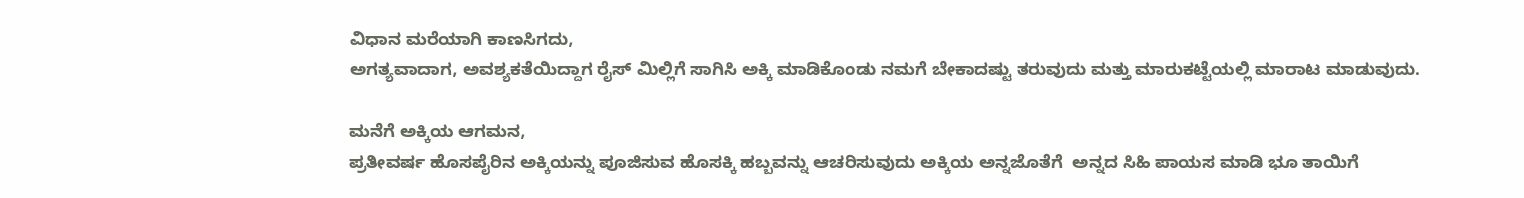ವಿಧಾನ ಮರೆಯಾಗಿ ಕಾಣಸಿಗದು,
ಅಗತ್ಯವಾದಾಗ, ಅವಶ್ಯಕತೆಯಿದ್ದಾಗ ರೈಸ್ ಮಿಲ್ಲಿಗೆ ಸಾಗಿಸಿ ಅಕ್ಕಿ ಮಾಡಿಕೊಂಡು ನಮಗೆ ಬೇಕಾದಷ್ಟು ತರುವುದು ಮತ್ತು ಮಾರುಕಟ್ಟೆಯಲ್ಲಿ ಮಾರಾಟ ಮಾಡುವುದು.

ಮನೆಗೆ ಅಕ್ಕಿಯ ಆಗಮನ,
ಪ್ರತೀವರ್ಷ ಹೊಸಪೈರಿನ ಅಕ್ಕಿಯನ್ನು ಪೂಜಿಸುವ ಹೊಸಕ್ಕಿ ಹಬ್ಬವನ್ನು ಆಚರಿಸುವುದು ಅಕ್ಕಿಯ ಅನ್ನಜೊತೆಗೆ  ಅನ್ನದ ಸಿಹಿ ಪಾಯಸ ಮಾಡಿ ಭೂ ತಾಯಿಗೆ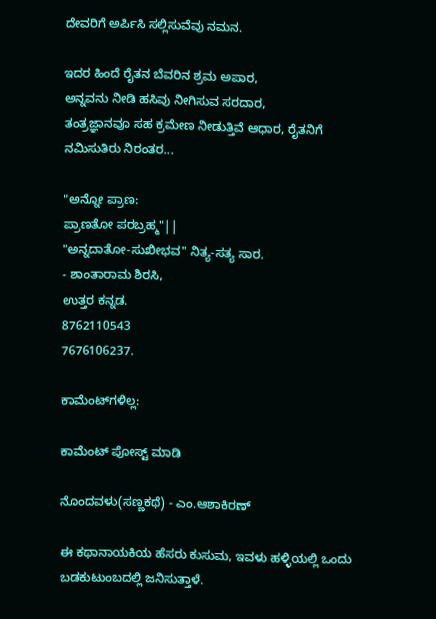ದೇವರಿಗೆ ಅರ್ಪಿಸಿ ಸಲ್ಲಿಸುವೆವು ನಮನ.

ಇದರ ಹಿಂದೆ ರೈತನ ಬೆವರಿನ ಶ್ರಮ ಅಪಾರ,
ಅನ್ನವನು ನೀಡಿ ಹಸಿವು ನೀಗಿಸುವ ಸರದಾರ,
ತಂತ್ರಜ್ಞಾನವೂ ಸಹ ಕ್ರಮೇಣ ನೀಡುತ್ತಿವೆ ಆಧಾರ, ರೈತನಿಗೆ ನಮಿಸುತಿರು ನಿರಂತರ...

"ಅನ್ನೋ ಪ್ರಾಣ:
ಪ್ರಾಣತೋ ಪರಬ್ರಹ್ಮ"||
"ಅನ್ನದಾತೋ-ಸುಖೀಭವ" ನಿತ್ಯ-ಸತ್ಯ ಸಾರ.
- ಶಾಂತಾರಾಮ ಶಿರಸಿ,
ಉತ್ತರ ಕನ್ನಡ.
8762110543
7676106237.

ಕಾಮೆಂಟ್‌ಗಳಿಲ್ಲ:

ಕಾಮೆಂಟ್‌‌ ಪೋಸ್ಟ್‌ ಮಾಡಿ

ನೊಂದವಳು(ಸಣ್ಣಕಥೆ) - ಎಂ.ಆಶಾಕಿರಣ್

ಈ ಕಥಾನಾಯಕಿಯ ಹೆಸರು ಕುಸುಮ, ಇವಳು ಹಳ್ಳಿಯಲ್ಲಿ ಒಂದು ಬಡಕುಟುಂಬದಲ್ಲಿ ಜನಿಸುತ್ತಾಳೆ.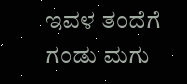ಇವಳ ತಂದೆಗೆ  ಗಂಡು ಮಗು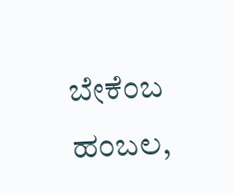ಬೇಕೆಂಬ ಹಂಬಲ,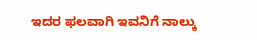ಇದರ ಫಲವಾಗಿ ಇವನಿಗೆ ನಾಲ್ಕು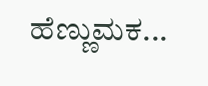ಹೆಣ್ಣುಮಕ...